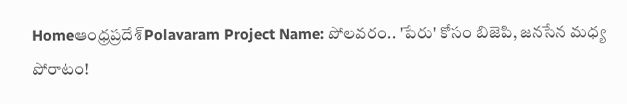Homeఆంధ్రప్రదేశ్‌Polavaram Project Name: పోలవరం.. 'పేరు' కోసం బిజెపి, జనసేన మధ్య పోరాటం!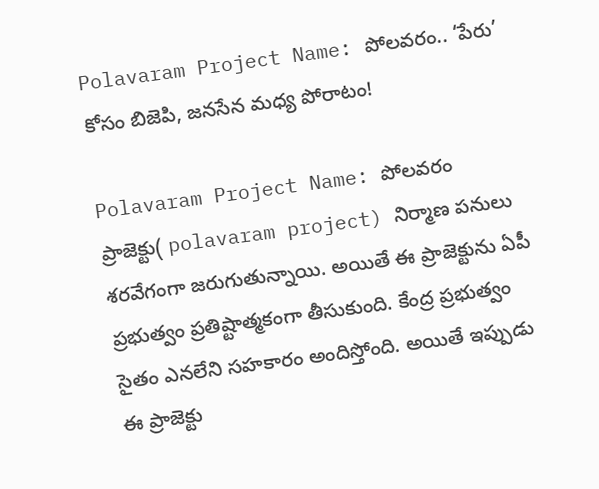Polavaram Project Name: పోలవరం.. ‘పేరు’ కోసం బిజెపి, జనసేన మధ్య పోరాటం!

Polavaram Project Name: పోలవరం ప్రాజెక్టు( polavaram project) నిర్మాణ పనులు శరవేగంగా జరుగుతున్నాయి. అయితే ఈ ప్రాజెక్టును ఏపీ ప్రభుత్వం ప్రతిష్టాత్మకంగా తీసుకుంది. కేంద్ర ప్రభుత్వం సైతం ఎనలేని సహకారం అందిస్తోంది. అయితే ఇప్పుడు ఈ ప్రాజెక్టు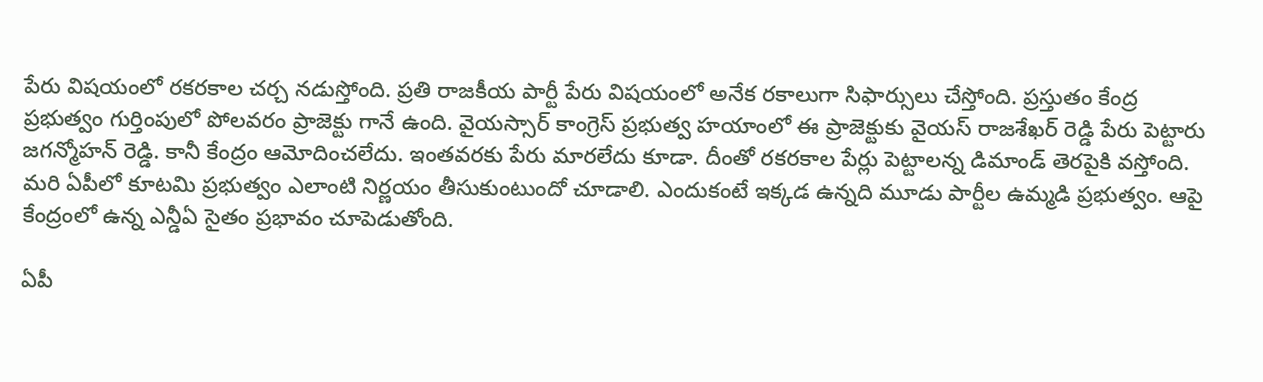పేరు విషయంలో రకరకాల చర్చ నడుస్తోంది. ప్రతి రాజకీయ పార్టీ పేరు విషయంలో అనేక రకాలుగా సిఫార్సులు చేస్తోంది. ప్రస్తుతం కేంద్ర ప్రభుత్వం గుర్తింపులో పోలవరం ప్రాజెక్టు గానే ఉంది. వైయస్సార్ కాంగ్రెస్ ప్రభుత్వ హయాంలో ఈ ప్రాజెక్టుకు వైయస్ రాజశేఖర్ రెడ్డి పేరు పెట్టారు జగన్మోహన్ రెడ్డి. కానీ కేంద్రం ఆమోదించలేదు. ఇంతవరకు పేరు మారలేదు కూడా. దీంతో రకరకాల పేర్లు పెట్టాలన్న డిమాండ్ తెరపైకి వస్తోంది. మరి ఏపీలో కూటమి ప్రభుత్వం ఎలాంటి నిర్ణయం తీసుకుంటుందో చూడాలి. ఎందుకంటే ఇక్కడ ఉన్నది మూడు పార్టీల ఉమ్మడి ప్రభుత్వం. ఆపై కేంద్రంలో ఉన్న ఎన్డీఏ సైతం ప్రభావం చూపెడుతోంది.

ఏపీ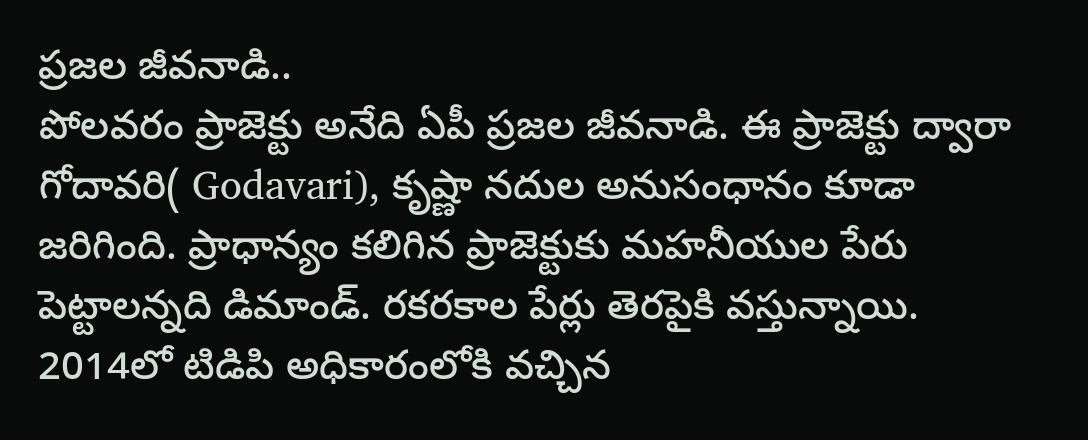ప్రజల జీవనాడి..
పోలవరం ప్రాజెక్టు అనేది ఏపీ ప్రజల జీవనాడి. ఈ ప్రాజెక్టు ద్వారా గోదావరి( Godavari), కృష్ణా నదుల అనుసంధానం కూడా జరిగింది. ప్రాధాన్యం కలిగిన ప్రాజెక్టుకు మహనీయుల పేరు పెట్టాలన్నది డిమాండ్. రకరకాల పేర్లు తెరపైకి వస్తున్నాయి. 2014లో టిడిపి అధికారంలోకి వచ్చిన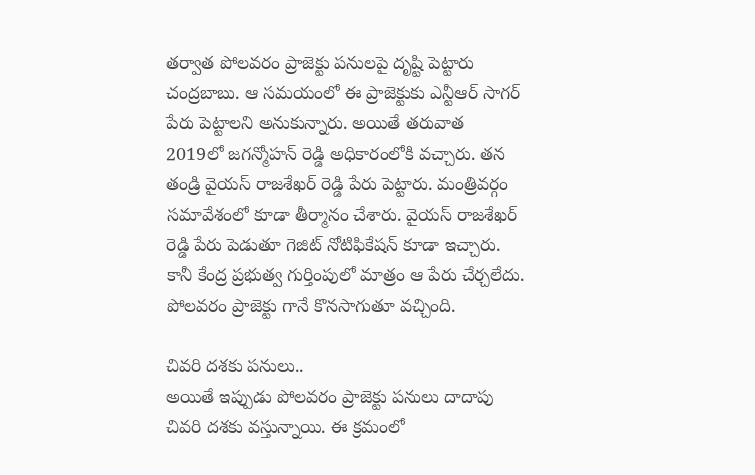తర్వాత పోలవరం ప్రాజెక్టు పనులపై దృష్టి పెట్టారు చంద్రబాబు. ఆ సమయంలో ఈ ప్రాజెక్టుకు ఎన్టీఆర్ సాగర్ పేరు పెట్టాలని అనుకున్నారు. అయితే తరువాత 2019లో జగన్మోహన్ రెడ్డి అధికారంలోకి వచ్చారు. తన తండ్రి వైయస్ రాజశేఖర్ రెడ్డి పేరు పెట్టారు. మంత్రివర్గం సమావేశంలో కూడా తీర్మానం చేశారు. వైయస్ రాజశేఖర్ రెడ్డి పేరు పెడుతూ గెజిట్ నోటిఫికేషన్ కూడా ఇచ్చారు. కానీ కేంద్ర ప్రభుత్వ గుర్తింపులో మాత్రం ఆ పేరు చేర్చలేదు. పోలవరం ప్రాజెక్టు గానే కొనసాగుతూ వచ్చింది.

చివరి దశకు పనులు..
అయితే ఇప్పుడు పోలవరం ప్రాజెక్టు పనులు దాదాపు చివరి దశకు వస్తున్నాయి. ఈ క్రమంలో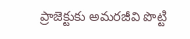ప్రాజెక్టుకు అమరజీవి పొట్టి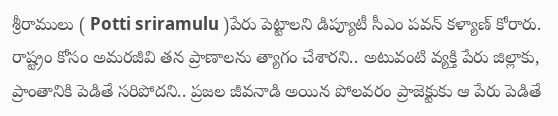శ్రీరాములు ( Potti sriramulu )పేరు పెట్టాలని డిప్యూటీ సీఎం పవన్ కళ్యాణ్ కోరారు. రాష్ట్రం కోసం అమరజీవి తన ప్రాణాలను త్యాగం చేశారని.. అటువంటి వ్యక్తి పేరు జిల్లాకు, ప్రాంతానికి పెడితే సరిపోదని.. ప్రజల జీవనాడి అయిన పోలవరం ప్రాజెక్టుకు ఆ పేరు పెడితే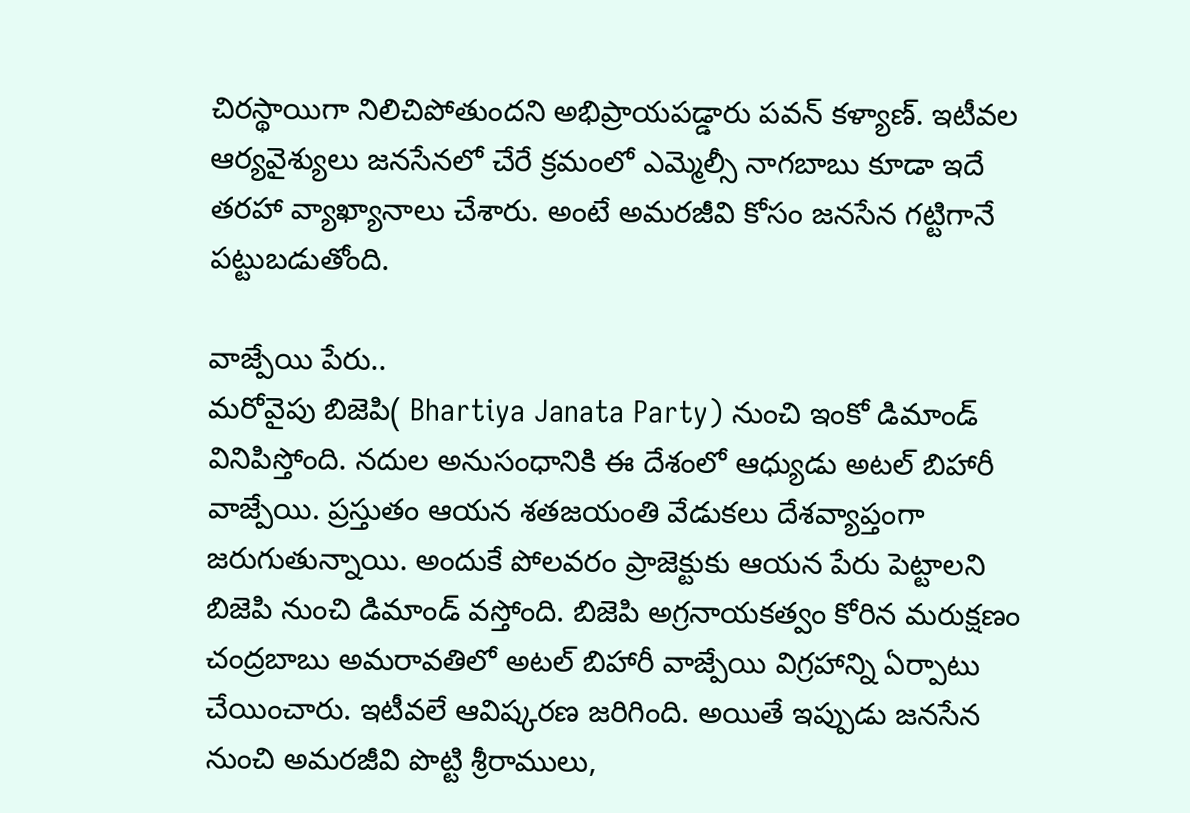చిరస్థాయిగా నిలిచిపోతుందని అభిప్రాయపడ్డారు పవన్ కళ్యాణ్. ఇటీవల ఆర్యవైశ్యులు జనసేనలో చేరే క్రమంలో ఎమ్మెల్సీ నాగబాబు కూడా ఇదే తరహా వ్యాఖ్యానాలు చేశారు. అంటే అమరజీవి కోసం జనసేన గట్టిగానే పట్టుబడుతోంది.

వాజ్పేయి పేరు..
మరోవైపు బిజెపి( Bhartiya Janata Party) నుంచి ఇంకో డిమాండ్ వినిపిస్తోంది. నదుల అనుసంధానికి ఈ దేశంలో ఆధ్యుడు అటల్ బిహారీ వాజ్పేయి. ప్రస్తుతం ఆయన శతజయంతి వేడుకలు దేశవ్యాప్తంగా జరుగుతున్నాయి. అందుకే పోలవరం ప్రాజెక్టుకు ఆయన పేరు పెట్టాలని బిజెపి నుంచి డిమాండ్ వస్తోంది. బిజెపి అగ్రనాయకత్వం కోరిన మరుక్షణం చంద్రబాబు అమరావతిలో అటల్ బిహారీ వాజ్పేయి విగ్రహాన్ని ఏర్పాటు చేయించారు. ఇటీవలే ఆవిష్కరణ జరిగింది. అయితే ఇప్పుడు జనసేన నుంచి అమరజీవి పొట్టి శ్రీరాములు,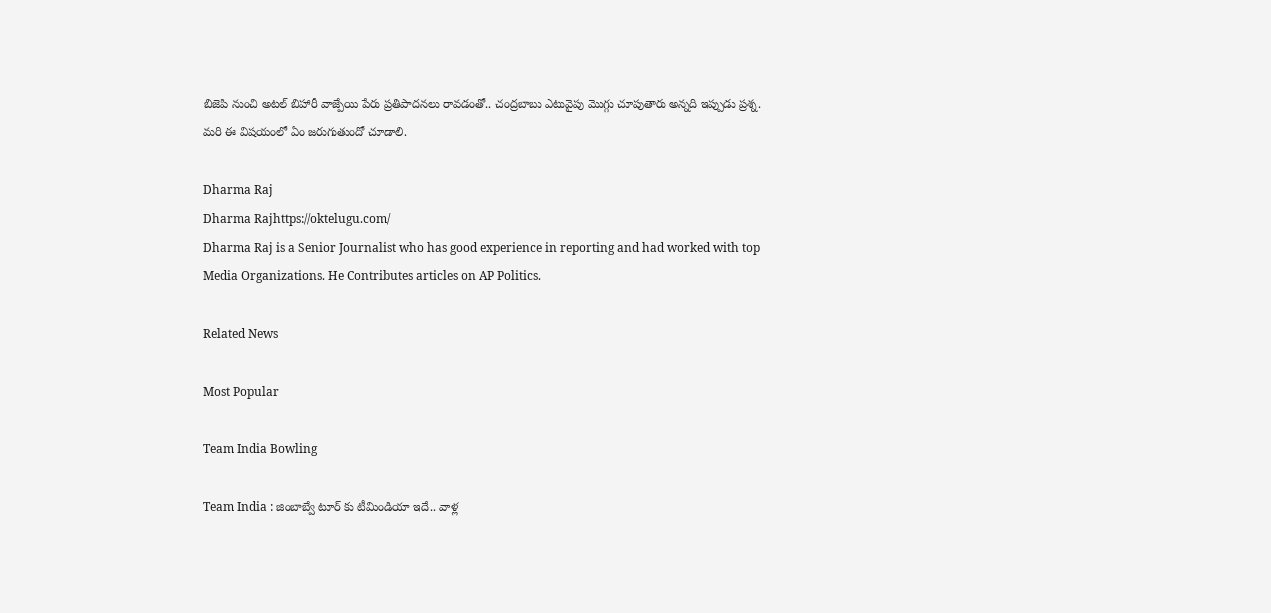బిజెపి నుంచి అటల్ బిహారీ వాజ్పేయి పేరు ప్రతిపాదనలు రావడంతో.. చంద్రబాబు ఎటువైపు మొగ్గు చూపుతారు అన్నది ఇప్పుడు ప్రశ్న. మరి ఈ విషయంలో ఏం జరుగుతుందో చూడాలి.

Dharma Raj
Dharma Rajhttps://oktelugu.com/
Dharma Raj is a Senior Journalist who has good experience in reporting and had worked with top Media Organizations. He Contributes articles on AP Politics.

Related News

Most Popular

Team India Bowling

Team India : జింబాబ్వే టూర్ కు టీమిండియా ఇదే.. వాళ్ల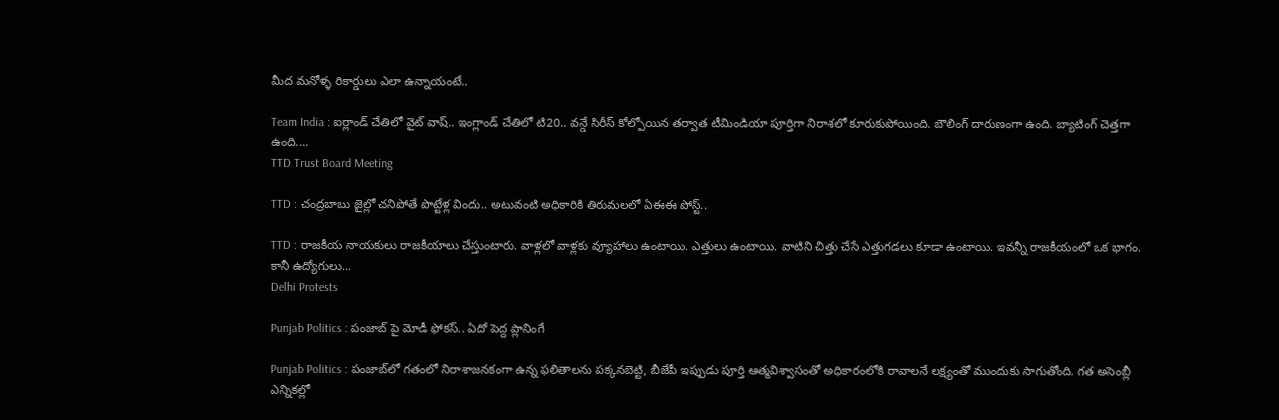మీద మనోళ్ళ రికార్డులు ఎలా ఉన్నాయంటే..

Team India : ఐర్లాండ్ చేతిలో వైట్ వాష్.. ఇంగ్లాండ్ చేతిలో టి20.. వన్డే సిరీస్ కోల్పోయిన తర్వాత టీమిండియా పూర్తిగా నిరాశలో కూరుకుపోయింది. బౌలింగ్ దారుణంగా ఉంది. బ్యాటింగ్ చెత్తగా ఉంది....
TTD Trust Board Meeting

TTD : చంద్రబాబు జైల్లో చనిపోతే పొట్టేళ్ల విందు.. అటువంటి అధికారికి తిరుమలలో ఏఈఈ పోస్ట్..

TTD : రాజకీయ నాయకులు రాజకీయాలు చేస్తుంటారు. వాళ్లలో వాళ్లకు వ్యూహాలు ఉంటాయి. ఎత్తులు ఉంటాయి. వాటిని చిత్తు చేసే ఎత్తుగడలు కూడా ఉంటాయి. ఇవన్నీ రాజకీయంలో ఒక భాగం. కానీ ఉద్యోగులు...
Delhi Protests

Punjab Politics : పంజాబ్ పై మోడీ ఫోకస్.. ఏదో పెద్ద ప్లానింగే

Punjab Politics : పంజాబ్‌లో గతంలో నిరాశాజనకంగా ఉన్న ఫలితాలను పక్కనబెట్టి, బీజేపీ ఇప్పుడు పూర్తి ఆత్మవిశ్వాసంతో అధికారంలోకి రావాలనే లక్ష్యంతో ముందుకు సాగుతోంది. గత అసెంబ్లీ ఎన్నికల్లో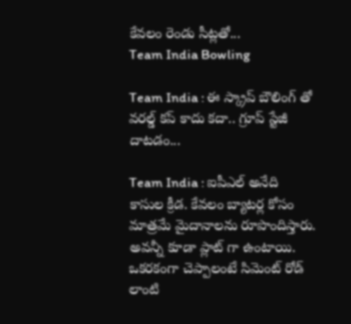కేవలం రెండు సీట్లతో...
Team India Bowling

Team India : ఈ స్క్రాప్ బౌలింగ్ తో వరల్డ్ కప్ కాదు కదా.. గ్రూప్ స్టేజీ దాటడం...

Team India : ఐపీఎల్ అనేది కాసుల క్రీడ. కేవలం బ్యాటర్ల కోసం మాత్రమే మైదానాలను రూపొందిస్తారు. అవన్నీ కూడా ప్లాట్ గా ఉంటాయి. ఒకరకంగా చెప్పాలంటే సిమెంట్ రోడ్ లాంటి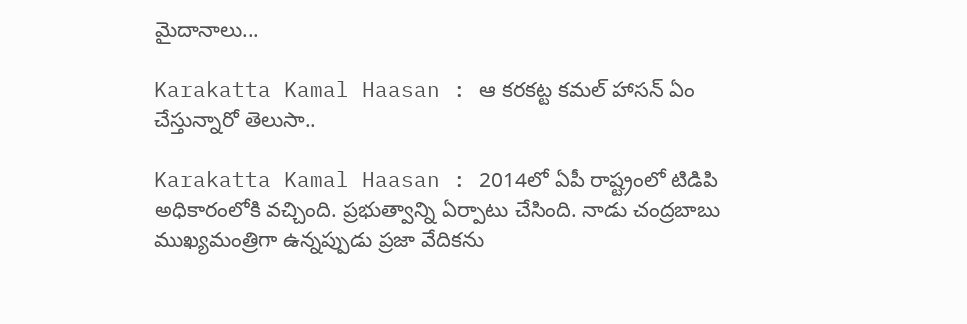మైదానాలు...

Karakatta Kamal Haasan : ఆ కరకట్ట కమల్ హాసన్ ఏం చేస్తున్నారో తెలుసా..

Karakatta Kamal Haasan : 2014లో ఏపీ రాష్ట్రంలో టిడిపి అధికారంలోకి వచ్చింది. ప్రభుత్వాన్ని ఏర్పాటు చేసింది. నాడు చంద్రబాబు ముఖ్యమంత్రిగా ఉన్నప్పుడు ప్రజా వేదికను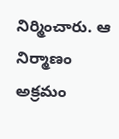నిర్మించారు. ఆ నిర్మాణం అక్రమం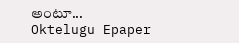అంటూ...
Oktelugu Epaper